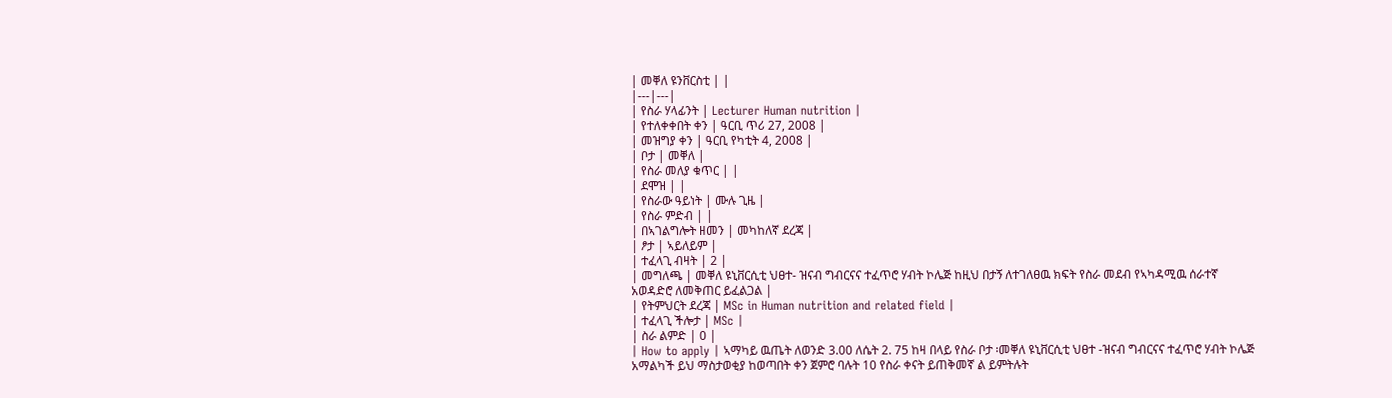| መቐለ ዩንቨርስቲ | |
|---|---|
| የስራ ሃላፊንት | Lecturer Human nutrition |
| የተለቀቀበት ቀን | ዓርቢ ጥሪ 27, 2008 |
| መዝግያ ቀን | ዓርቢ የካቲት 4, 2008 |
| ቦታ | መቐለ |
| የስራ መለያ ቁጥር | |
| ደሞዝ | |
| የስራው ዓይነት | ሙሉ ጊዜ |
| የስራ ምድብ | |
| በኣገልግሎት ዘመን | መካከለኛ ደረጃ |
| ፆታ | ኣይለይም |
| ተፈላጊ ብዛት | 2 |
| መግለጫ | መቐለ ዩኒቨርሲቲ ህፀተ- ዝናብ ግብርናና ተፈጥሮ ሃብት ኮሌጅ ከዚህ በታኝ ለተገለፀዉ ክፍት የስራ መደብ የኣካዳሚዉ ሰራተኛ አወዳድሮ ለመቅጠር ይፈልጋል |
| የትምህርት ደረጃ | MSc in Human nutrition and related field |
| ተፈላጊ ችሎታ | MSc |
| ስራ ልምድ | 0 |
| How to apply | ኣማካይ ዉጤት ለወንድ 3.00 ለሴት 2. 75 ከዛ በላይ የስራ ቦታ ፡መቐለ ዩኒቨርሲቲ ህፀተ -ዝናብ ግብርናና ተፈጥሮ ሃብት ኮሌጅ አማልካች ይህ ማስታወቂያ ከወጣበት ቀን ጀምሮ ባሉት 10 የስራ ቀናት ይጠቅመኛ ል ይምትሉት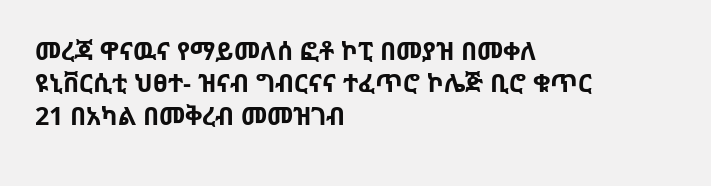መረጃ ዋናዉና የማይመለሰ ፎቶ ኮፒ በመያዝ በመቀለ ዩኒቨርሲቲ ህፀተ- ዝናብ ግብርናና ተፈጥሮ ኮሌጅ ቢሮ ቁጥር 21 በአካል በመቅረብ መመዝገብ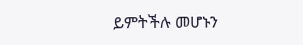ይምትችሉ መሆኑን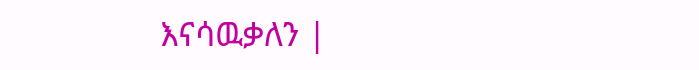እናሳዉቃለን |